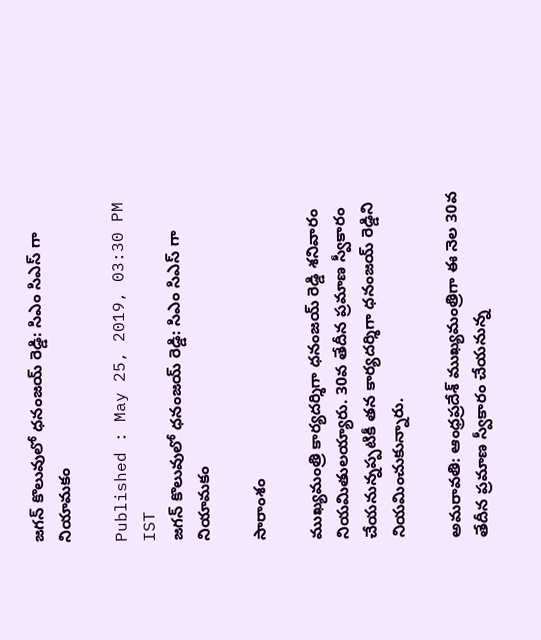జగన్ కొలువులో ధనంజయ్ రెడ్డి: సిఎం సిఎస్ గా నియామకం

Published : May 25, 2019, 03:30 PM IST
జగన్ కొలువులో ధనంజయ్ రెడ్డి: సిఎం సిఎస్ గా నియామకం

సారాంశం

ముఖ్యమంత్రి కార్యదర్శిగా ధనంజయ్ రెడ్డి శనివారం నియమితులయ్యారు. 30వ తేదీన ప్రమాణ స్వీకారం చేయనున్నప్పటికీ తన కార్యదర్శిగా ధనంజయ్ రెడ్డిని నియమించుకున్నారు.

అమరావతి: ఆంధ్రప్రదేశ్ ముఖ్యమంత్రిగా ఈ నెల 30వ తేదీన ప్రమాణ స్వీకారం చేయనున్న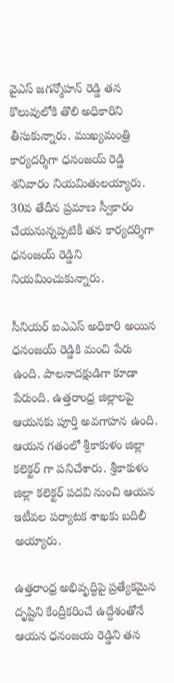వైఎస్ జగన్మోహన్ రెడ్డి తన కొలువులోకి తొలి అధికారిని తీసుకున్నారు. ముఖ్యమంత్రి కార్యదర్శిగా ధనంజయ్ రెడ్డి శనివారం నియమితులయ్యారు. 30వ తేదీన ప్రమాణ స్వీకారం చేయనున్నప్పటికీ తన కార్యదర్శిగా ధనంజయ్ రెడ్డిని నియమించుకున్నారు.

సీనియర్ ఐఎఎస్ అధికారి అయిన ధనంజయ్ రెడ్డికి మంచి పేరు ఉంది. పాలనాదక్షుడిగా కూడా పేరుంది. ఉత్తరాంధ్ర జిల్లాలపై ఆయనకు పూర్తి అవగాహన ఉంది. ఆయన గతంలో శ్రీకాకుళం జిల్లా కలెక్టర్ గా పనిచేశారు. శ్రీకాకుళం జిల్లా కలెక్టర్ పదవి నుంచి ఆయన ఇటీవల పర్యాటక శాఖకు బదిలీ అయ్యారు.

ఉత్తరాంధ్ర అభివృద్ధిపై ప్రత్యేకమైన దృష్టిని కేంద్రీకరించే ఉద్దేశంతోనే ఆయన ధనంజయ రెడ్డిని తన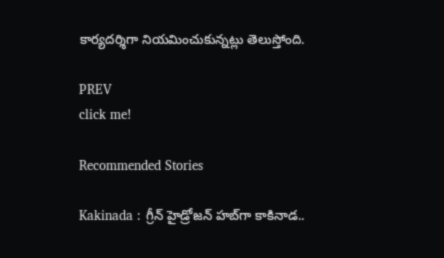కార్యదర్శిగా నియమించుకున్నట్లు తెలుస్తోంది.

PREV
click me!

Recommended Stories

Kakinada : గ్రీన్ హైడ్రోజన్ హబ్‌గా కాకినాడ..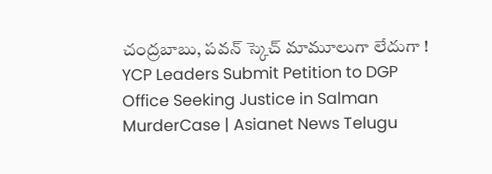చంద్రబాబు, పవన్ స్కెచ్ మామూలుగా లేదుగా !
YCP Leaders Submit Petition to DGP Office Seeking Justice in Salman MurderCase | Asianet News Telugu